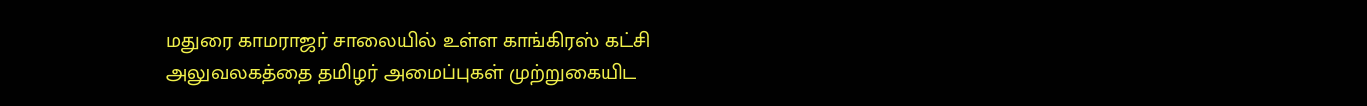மதுரை காமராஜர் சாலையில் உள்ள காங்கிரஸ் கட்சி அலுவலகத்தை தமிழர் அமைப்புகள் முற்றுகையிட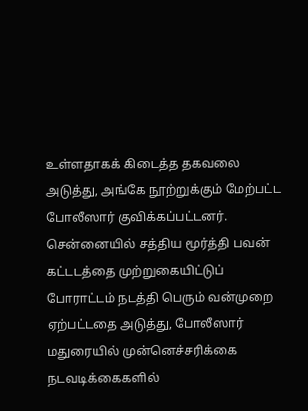உள்ளதாகக் கிடைத்த தகவலை அடுத்து, அங்கே நூற்றுக்கும் மேற்பட்ட போலீஸார் குவிக்கப்பட்டனர்.
சென்னையில் சத்திய மூர்த்தி பவன் கட்டடத்தை முற்றுகையிட்டுப் போராட்டம் நடத்தி பெரும் வன்முறை ஏற்பட்டதை அடுத்து, போலீஸார் மதுரையில் முன்னெச்சரிக்கை நடவடிக்கைகளில்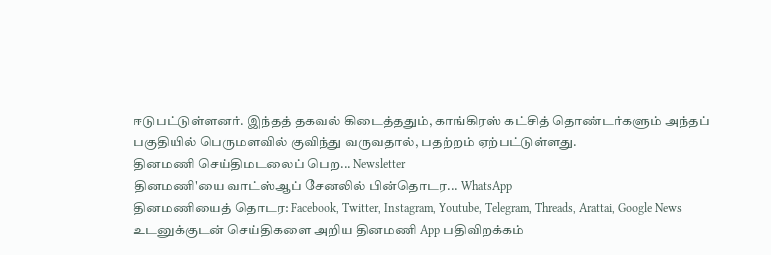ஈடுபட்டுள்ளனர். இந்தத் தகவல் கிடைத்ததும், காங்கிரஸ் கட்சித் தொண்டர்களும் அந்தப் பகுதியில் பெருமளவில் குவிந்து வருவதால், பதற்றம் ஏற்பட்டுள்ளது.
தினமணி செய்திமடலைப் பெற... Newsletter
தினமணி'யை வாட்ஸ்ஆப் சேனலில் பின்தொடர... WhatsApp
தினமணியைத் தொடர: Facebook, Twitter, Instagram, Youtube, Telegram, Threads, Arattai, Google News
உடனுக்குடன் செய்திகளை அறிய தினமணி App பதிவிறக்கம்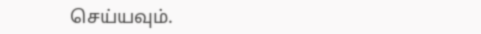செய்யவும்.